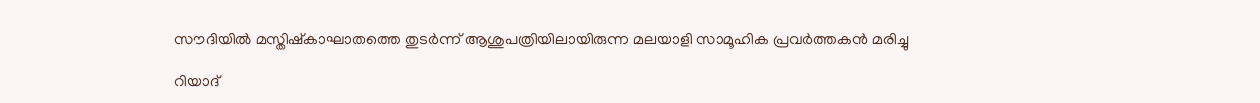സൗദിയില്‍ മസ്തിഷ്‌കാഘാതത്തെ തുടര്‍ന്ന് ആശുപത്രിയിലായിരുന്ന മലയാളി സാമൂഹിക പ്രവര്‍ത്തകന്‍ മരിച്ചു

റിയാദ്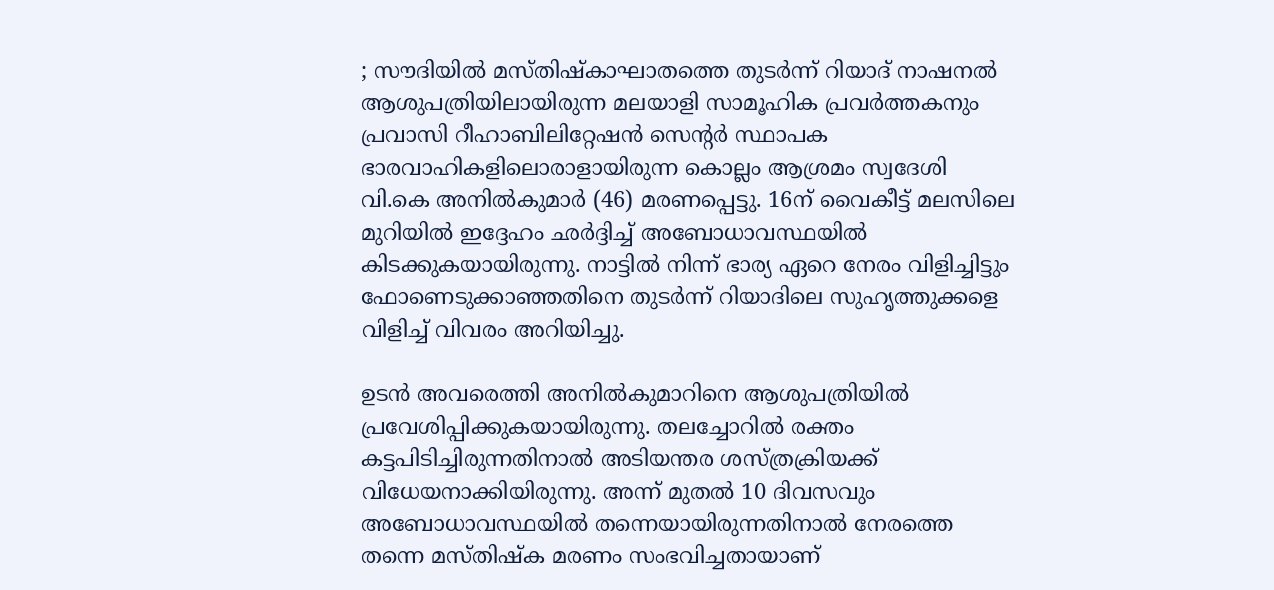; സൗദിയില്‍ മസ്തിഷ്‌കാഘാതത്തെ തുടര്‍ന്ന് റിയാദ് നാഷനല്‍ ആശുപത്രിയിലായിരുന്ന മലയാളി സാമൂഹിക പ്രവര്‍ത്തകനും പ്രവാസി റീഹാബിലിറ്റേഷന്‍ സെന്റര്‍ സ്ഥാപക ഭാരവാഹികളിലൊരാളായിരുന്ന കൊല്ലം ആശ്രമം സ്വദേശി വി.കെ അനില്‍കുമാര്‍ (46) മരണപ്പെട്ടു. 16ന് വൈകീട്ട് മലസിലെ മുറിയില്‍ ഇദ്ദേഹം ഛര്‍ദ്ദിച്ച് അബോധാവസ്ഥയില്‍ കിടക്കുകയായിരുന്നു. നാട്ടില്‍ നിന്ന് ഭാര്യ ഏറെ നേരം വിളിച്ചിട്ടും ഫോണെടുക്കാഞ്ഞതിനെ തുടര്‍ന്ന് റിയാദിലെ സുഹൃത്തുക്കളെ വിളിച്ച് വിവരം അറിയിച്ചു.

ഉടന്‍ അവരെത്തി അനില്‍കുമാറിനെ ആശുപത്രിയില്‍ പ്രവേശിപ്പിക്കുകയായിരുന്നു. തലച്ചോറില്‍ രക്തം കട്ടപിടിച്ചിരുന്നതിനാല്‍ അടിയന്തര ശസ്ത്രക്രിയക്ക് വിധേയനാക്കിയിരുന്നു. അന്ന് മുതല്‍ 10 ദിവസവും അബോധാവസ്ഥയില്‍ തന്നെയായിരുന്നതിനാല്‍ നേരത്തെ തന്നെ മസ്തിഷ്‌ക മരണം സംഭവിച്ചതായാണ്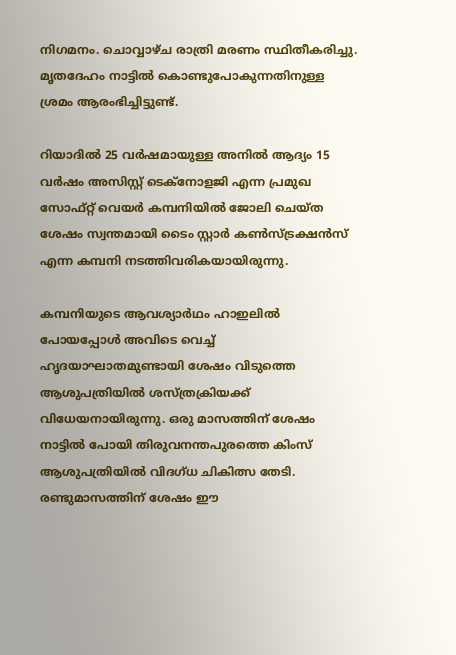നിഗമനം. ചൊവ്വാഴ്ച രാത്രി മരണം സ്ഥിതീകരിച്ചു. മൃതദേഹം നാട്ടില്‍ കൊണ്ടുപോകുന്നതിനുള്ള ശ്രമം ആരംഭിച്ചിട്ടുണ്ട്.

റിയാദില്‍ 25 വര്‍ഷമായുള്ള അനില്‍ ആദ്യം 15 വര്‍ഷം അസിസ്റ്റ് ടെക്‌നോളജി എന്ന പ്രമുഖ സോഫ്റ്റ് വെയര്‍ കമ്പനിയില്‍ ജോലി ചെയ്ത ശേഷം സ്വന്തമായി ടൈം സ്റ്റാര്‍ കണ്‍സ്ട്രക്ഷന്‍സ് എന്ന കമ്പനി നടത്തിവരികയായിരുന്നു.

കമ്പനിയുടെ ആവശ്യാര്‍ഥം ഹാഇലില്‍ പോയപ്പോള്‍ അവിടെ വെച്ച് ഹൃദയാഘാതമുണ്ടായി ശേഷം വിടുത്തെ ആശുപത്രിയില്‍ ശസ്ത്രക്രിയക്ക് വിധേയനായിരുന്നു. ഒരു മാസത്തിന് ശേഷം നാട്ടില്‍ പോയി തിരുവനന്തപുരത്തെ കിംസ് ആശുപത്രിയില്‍ വിദഗ്ധ ചികിത്സ തേടി. രണ്ടുമാസത്തിന് ശേഷം ഈ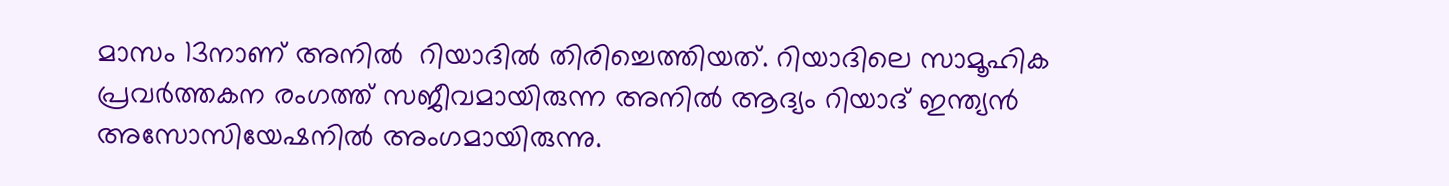മാസം 13നാണ് അനില്‍  റിയാദില്‍ തിരിച്ചെത്തിയത്. റിയാദിലെ സാമൂഹിക പ്രവര്‍ത്തകന രംഗത്ത് സജീവമായിരുന്ന അനില്‍ ആദ്യം റിയാദ് ഇന്ത്യന്‍ അസോസിയേഷനില്‍ അംഗമായിരുന്നു.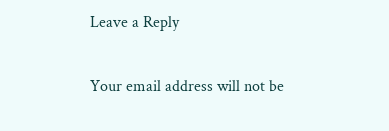Leave a Reply

Your email address will not be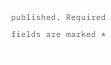published. Required fields are marked *